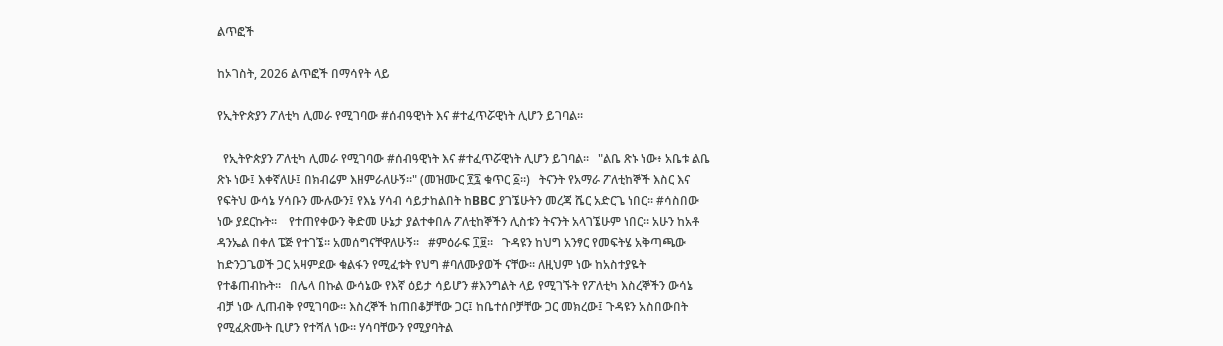ልጥፎች

ከኦገስት, 2026 ልጥፎች በማሳየት ላይ

የኢትዮጵያን ፖለቲካ ሊመራ የሚገባው #ሰብዓዊነት እና #ተፈጥሯዊነት ሊሆን ይገባል።

  የኢትዮጵያን ፖለቲካ ሊመራ የሚገባው #ሰብዓዊነት እና #ተፈጥሯዊነት ሊሆን ይገባል።   "ልቤ ጽኑ ነው፥ አቤቱ ልቤ ጽኑ ነው፤ እቀኛለሁ፤ በክብሬም እዘምራለሁኝ።" (መዝሙር ፻፯ ቁጥር ፩።)   ትናንት የአማራ ፖለቲከኞች እስር እና የፍትህ ውሳኔ ሃሳቡን ሙሉውን፤ የእኔ ሃሳብ ሳይታከልበት ከBBC ያገኜሁትን መረጃ ሼር አድርጌ ነበር። #ሳስበው ነው ያደርኩት።    የተጠየቀውን ቅድመ ሁኔታ ያልተቀበሉ ፖለቲከኞችን ሊስቱን ትናንት አላገኜሁም ነበር። አሁን ከአቶ ዳንኤል በቀለ ፔጅ የተገኜ። አመሰግናቸዋለሁኝ።   #ምዕራፍ ፲፱።   ጉዳዩን ከህግ አንፃር የመፍትሄ አቅጣጫው ከድንጋጌወች ጋር አዛምደው ቁልፋን የሚፈቱት የህግ #ባለሙያወች ናቸው። ለዚህም ነው ከአስተያዬት የተቆጠብኩት።   በሌላ በኩል ውሳኔው የእኛ ዕይታ ሳይሆን #እንግልት ላይ የሚገኙት የፖለቲካ እስረኞችን ውሳኔ ብቻ ነው ሊጠብቅ የሚገባው። እስረኞች ከጠበቆቻቸው ጋር፤ ከቤተሰቦቻቸው ጋር መክረው፤ ጉዳዩን አስበውበት የሚፈጽሙት ቢሆን የተሻለ ነው። ሃሳባቸውን የሚያባትል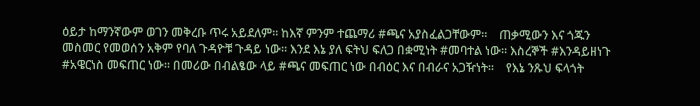ዕይታ ከማንኛውም ወገን መቅረቡ ጥሩ አይደለም። ከእኛ ምንም ተጨማሪ #ጫና አያስፈልጋቸውም።    ጠቃሚውን እና ጎጁን መስመር የመወሰን አቅም የባለ ጉዳዮቹ ጉዳይ ነው። እንደ እኔ ያለ ፍትህ ፍለጋ በቋሚነት #መባተል ነው። እስረኞች #እንዳይዘነጉ #አዌርነስ መፍጠር ነው። በመሪው በብልፄው ላይ #ጫና መፍጠር ነው በብዕር እና በብራና አጋዥነት።    የእኔ ንጹህ ፍላጎት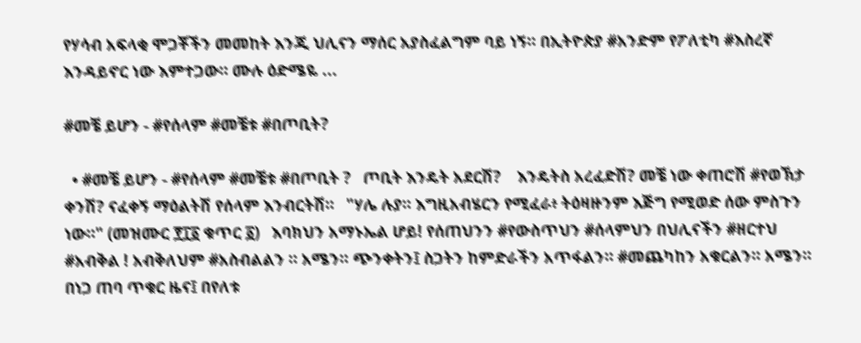የሃሳብ አፍላቂ ሞጋቾችን መመከት እንጂ ህሊናን ማሰር አያስፈልግም ባይ ነኝ። በኢትዮጵያ #አንድም የፖለቲካ #እስረኛ እንዳይኖር ነው እምተጋው። ሙሉ ዕድሜዬ ...

#መቼ ይሆን - #የሰላም #መቼቱ #በጦቢት?

  • #መቼ ይሆን - #የሰላም #መቼቱ #በጦቢት ?   ጦቢት እንዴት አደርሽ?    እንዴትስ አረፈድሽ? መቼ ነው ቀጠሮሽ #የወኽታ ቀንሽ? ናፈቀኝ ማዕልትሽ የሰላም እንብርትሽ።   "ሃሌ ሉያ። እግዚአብሄርን የሚፈራ፥ ትዕዛዙንም እጅግ የሚወድ ሰው ምስጉን ነው።" (መዝሙር ፻፲፩ ቁጥር ፩)   እባክህን አማኑኤል ሆይ! የሰጠህንን #የውስጥህን #ሰላምህን በህሊናችን #ዘርተህ #አብቅል ! አብቅለህም #አስብልልን ። አሜን። ጭንቀትን፤ ስጋትን ከምድራችን አጥፋልን። #መጨካከን አቁርልን። አሜን።   በነጋ ጠባ ጥቁር ዜና፤ በየለቱ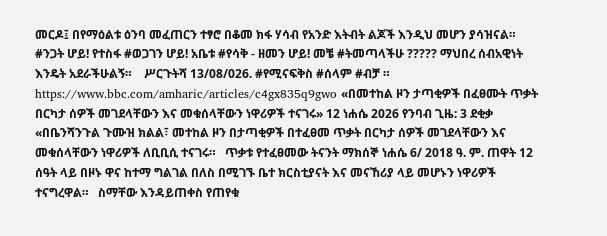መርዶ፤ በየማዕልቱ ዕንባ መፈጠርን ተፃሮ በቆመ ክፋ ሃሳብ የአንድ እትብት ልጆች እንዲህ መሆን ያሳዝናል።   #ንጋት ሆይ! የተስፋ #ወጋገን ሆይ! አቤቱ #የሳቅ - ዘመን ሆይ! መቼ #ትመጣላችሁ ????? ማህበረ ሰብአዊነት እንዴት አደራችሁልኝ።    ሥርጉትሻ 13/08/026. #የሚናፍቅስ #ሰላም #ብቻ ።    https://www.bbc.com/amharic/articles/c4gx835q9gwo «በመተከል ዞን ታጣቂዎች በፈፀሙት ጥቃት በርካታ ሰዎች መገደላቸውን እና መቁሰላቸውን ነዋሪዎች ተናገሩ» 12 ነሐሴ 2026 የንባብ ጊዜ: 3 ደቂቃ «በቤንሻንጉል ጉሙዝ ክልል፣ መተከል ዞን በታጣቂዎች በተፈፀመ ጥቃት በርካታ ሰዎች መገደላቸውን እና መቁሰላቸውን ነዋሪዎች ለቢቢሲ ተናገሩ።   ጥቃቱ የተፈፀመው ትናንት ማክሰኞ ነሐሴ 6/ 2018 ዓ. ም. ጠዋት 12 ሰዓት ላይ በዞኑ ዋና ከተማ ግልገል በለስ በሚገኙ ቤተ ክርስቲያናት እና መናኸሪያ ላይ መሆኑን ነዋሪዎች ተናግረዋል።   ስማቸው እንዳይጠቀስ የጠየቁ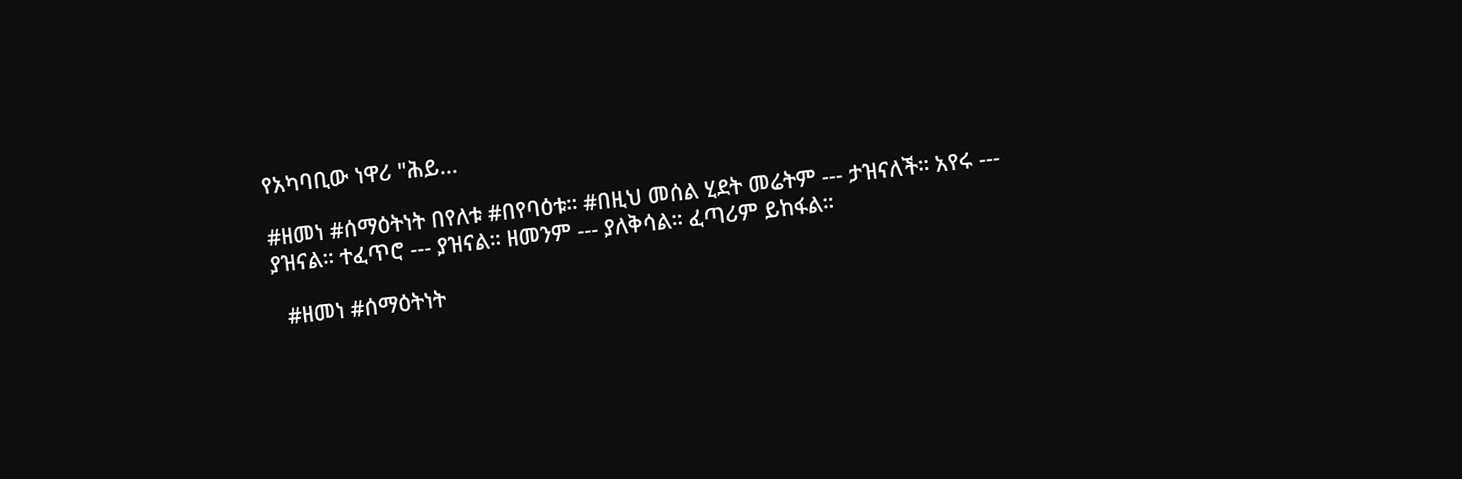የአካባቢው ነዋሪ "ሕይ...

#ዘመነ #ሰማዕትነት በየለቱ #በየባዕቱ። #በዚህ መሰል ሂደት መሬትም --- ታዝናለች። አየሩ --- ያዝናል። ተፈጥሮ --- ያዝናል። ዘመንም --- ያለቅሳል። ፈጣሪም ይከፋል።

  #ዘመነ #ሰማዕትነት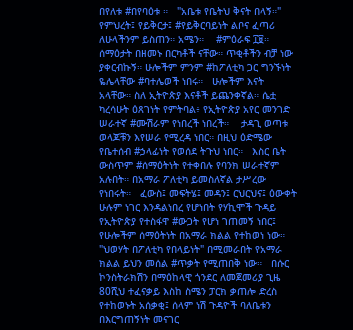በየለቱ #በየባዕቱ ።   "አቤቱ የቤትህ ቅናት በላኝ።"   የምህረት፤ የይቅርታ፤ #የይቅርባይነት ልቦና ፈጣሪ ለሁላችንም ይስጠን። አሜን።    #ምዕራፍ ፲፱።   ሰማዕታት በዘመኑ በርካቶች ናቸው። ጥቂቶችን ብቻ ነው ያቀርብኩኝ። ሁሎችም ምንም #ከፖለቲካ ጋር ግንኙነት ዬሌላቸው #ባተሌወች ነበሩ።   ሁሎችም እናት አላቸው። ስለ ኢትዮጵያ እናቶች ይጨንቀኛል። ሴቷ ካረሳሁት ዕጸገነት የምትባል፥ የኢትዮጵያ አየር መንገድ ሠራተኛ #ሙሽራም የነበረች ነበረች።    ታዳጊ ወጣቱ ወላጆቹን እየሠራ የሚረዳ ነበር። በዚህ ዕድሜው የቤተሰብ #ኃላፊነት የወሰደ ትጉህ ነበር።   እስር ቤት ውስጥም #ሰማዕትነት የተቀበሉ የባንክ ሠራተኛም አሉበት። በአማራ ፖለቲካ ይመስለኛል ታሥረው የነበሩት።   ፈውስ፤ መፍትሄ፤ መዳን፤ ርህርህና፤ ዕውቀት ሁሉም ነገር እንዳልነበረ የሆነበት የሃኪሞች ጉዳይ የኢትዮጵያ የተስፋዋ #ውጋት የሆነ ገጠመኝ ነበር፤ የሁሎችም ሰማዕትነት በአማራ ክልል የተከወነ ነው።    "ህወሃት በፖለቲካ የበላይነት" በሚመራበት የአማራ ክልል ይህን መሰል #ጥቃት የሚጠበቅ ነው።   በሱር ኮንስትራክሽን በማዕከላዊ ጎንደር ለመጀመሪያ ጊዜ 80ሺህ ተፈናቃይ እስከ ስሜን ፓርክ ቃጠሎ ድረስ የተከወኑት አሰቃቂ፤ ሰላም ነሽ ጉዳዮች ባለቤቱን በእርግጠኝነት መናገር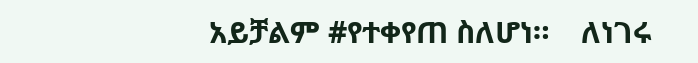አይቻልም #የተቀየጠ ስለሆነ።    ለነገሩ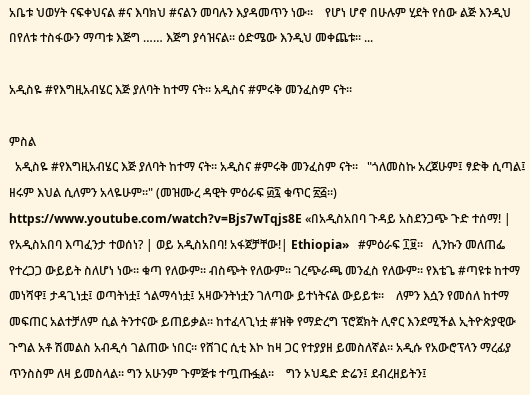አቤቱ ህወሃት ናፍቀህናል #ና እባክህ #ናልን መባሉን እያዳመጥን ነው።    የሆነ ሆኖ በሁሉም ሂደት የሰው ልጅ እንዲህ በየለቱ ተስፋውን ማጣቱ እጅግ …… እጅግ ያሳዝናል። ዕድሜው እንዲህ መቀጨቱ። ...

አዲስዬ #የእግዚአብሄር እጅ ያለባት ከተማ ናት። አዲስና #ምሩቅ መንፈስም ናት።

ምስል
  አዲስዬ #የእግዚአብሄር እጅ ያለባት ከተማ ናት። አዲስና #ምሩቅ መንፈስም ናት።   "ጎለመስኩ አረጀሁም፤ ፃድቅ ሲጣል፤ ዘሩም እህል ሲለምን አላዬሁም።" (መዝሙረ ዳዊት ምዕራፍ ፴፯ ቁጥር ፳፭።)   https://www.youtube.com/watch?v=Bjs7wTqjs8E «በአዲስአበባ ጉዳይ አስደንጋጭ ጉድ ተሰማ! | የአዲስአበባ እጣፈንታ ተወሰነ? | ወይ አዲስአበባ! አፋጀቻቸው!| Ethiopia»   #ምዕራፍ ፲፱።   ሊንኩን መለጠፌ የተረጋጋ ውይይት ስለሆነ ነው። ቁጣ የለውም። ብስጭት የለውም። ገረጭራጫ መንፈስ የለውም። የእቴጌ #ጣዩቱ ከተማ መነሻዋ፤ ታዳጊነቷ፤ ወጣትነቷ፤ ጎልማሳነቷ፤ አዛውንትነቷን ገለጣው ይተነትናል ውይይቱ።    ለምን እሷን የመሰለ ከተማ መፍጠር አልተቻለም ሲል ትንተናው ይጠይቃል። ከተፈላጊነቷ #ዝቅ የማድረግ ፕሮጀክት ሊኖር እንደሚችል ኢትዮጵያዊው ጉግል አቶ ሽመልስ አብዲሳ ገልጠው ነበር። የሸገር ሲቲ እኮ ከዛ ጋር የተያያዘ ይመስለኛል። አዲሱ የአውሮፕላን ማረፊያ ጥንስስም ለዛ ይመስላል። ግን አሁንም ጉምጅቱ ተጧጡፏል።    ግን ኦህዴድ ድሬን፤ ደብረዘይትን፤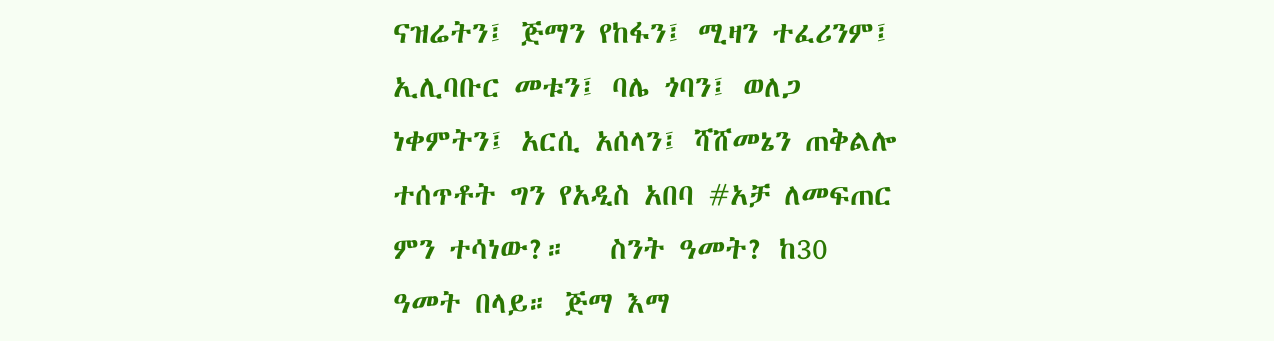ናዝሬትን፤ ጅማን የከፋን፤ ሚዛን ተፈሪንም፤ ኢሊባቡር መቱን፤ ባሌ ጎባን፤ ወለጋ ነቀምትን፤ አርሲ አሰላን፤ ሻሸመኔን ጠቅልሎ ተሰጥቶት ግን የአዲስ አበባ #አቻ ለመፍጠር ምን ተሳነው?።   ስንት ዓመት? ከ30 ዓመት በላይ። ጅማ እማ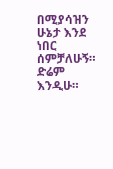በሚያሳዝን ሁኔታ እንደ ነበር ሰምቻለሁኝ። ድሬም እንዲሁ።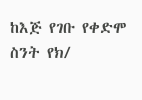ከእጅ የገቡ የቀድሞ ስንት የክ/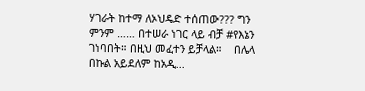ሃገራት ከተማ ለኦህዴድ ተሰጠው??? ግን ምንም …… በተሠራ ነገር ላይ ብቻ #የእኔን ገነባበት። በዚህ መፈተን ይቻላል።    በሌላ በኩል አይደለም ከአዲ...